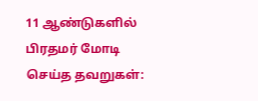11 ஆண்டுகளில் பிரதமர் மோடி செய்த தவறுகள்: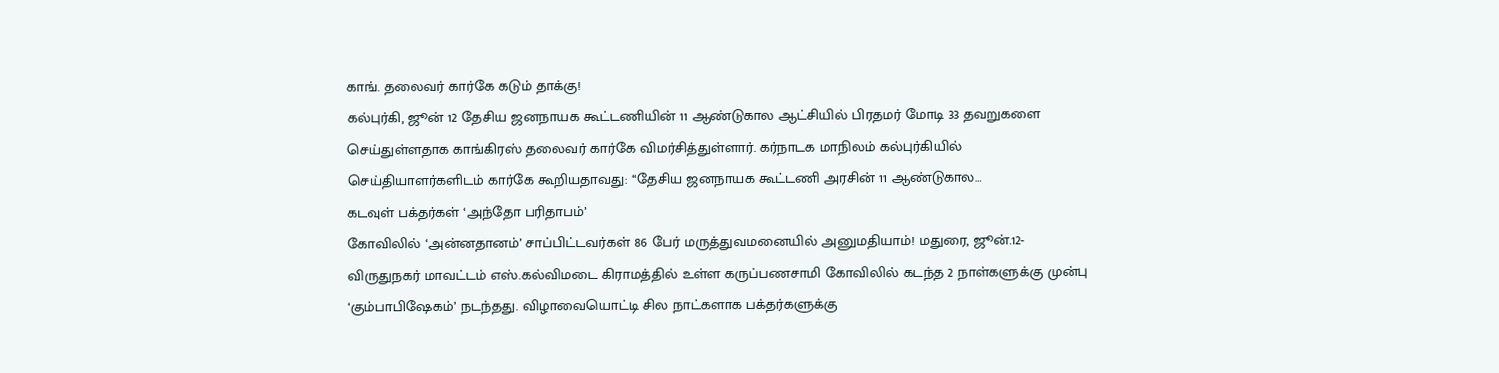காங். தலைவர் கார்கே கடும் தாக்கு!
கல்புர்கி, ஜூன் 12 தேசிய ஜனநாயக கூட்டணியின் 11 ஆண்டுகால ஆட்சியில் பிரதமர் மோடி 33 தவறுகளை செய்துள்ளதாக காங்கிரஸ் தலைவர் கார்கே விமர்சித்துள்ளார். கர்நாடக மாநிலம் கல்புர்கியில் செய்தியாளர்களிடம் கார்கே கூறியதாவது: ‘‘தேசிய ஜனநாயக கூட்டணி அரசின் 11 ஆண்டுகால…
கடவுள் பக்தர்கள் ‘அந்தோ பரிதாபம்’
கோவிலில் ‘அன்னதானம்’ சாப்பிட்டவர்கள் 86 பேர் மருத்துவமனையில் அனுமதியாம்! மதுரை, ஜூன்.12- விருதுநகர் மாவட்டம் எஸ்.கல்விமடை கிராமத்தில் உள்ள கருப்பணசாமி கோவிலில் கடந்த 2 நாள்களுக்கு முன்பு ‘கும்பாபிஷேகம்’ நடந்தது. விழாவையொட்டி சில நாட்களாக பக்தர்களுக்கு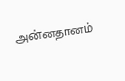அன்னதானம்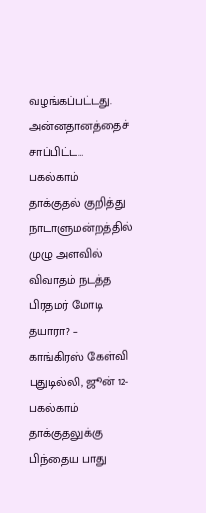வழங்கப்பட்டது. அன்னதானத்தைச் சாப்பிட்ட…
பகல்காம் தாக்குதல் குறித்து நாடாளுமன்றத்தில் முழு அளவில் விவாதம் நடத்த பிரதமர் மோடி தயாரா? – காங்கிரஸ் கேள்வி
புதுடில்லி, ஜூன் 12- பகல்காம் தாக்குதலுக்கு பிந்தைய பாது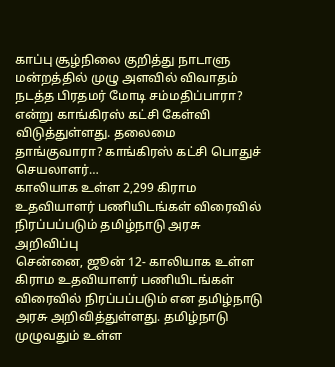காப்பு சூழ்நிலை குறித்து நாடாளு மன்றத்தில் முழு அளவில் விவாதம் நடத்த பிரதமர் மோடி சம்மதிப்பாரா? என்று காங்கிரஸ் கட்சி கேள்வி விடுத்துள்ளது. தலைமை தாங்குவாரா? காங்கிரஸ் கட்சி பொதுச் செயலாளர்…
காலியாக உள்ள 2,299 கிராம உதவியாளர் பணியிடங்கள் விரைவில் நிரப்பப்படும் தமிழ்நாடு அரசு அறிவிப்பு
சென்னை, ஜூன் 12- காலியாக உள்ள கிராம உதவியாளர் பணியிடங்கள் விரைவில் நிரப்பப்படும் என தமிழ்நாடு அரசு அறிவித்துள்ளது. தமிழ்நாடு முழுவதும் உள்ள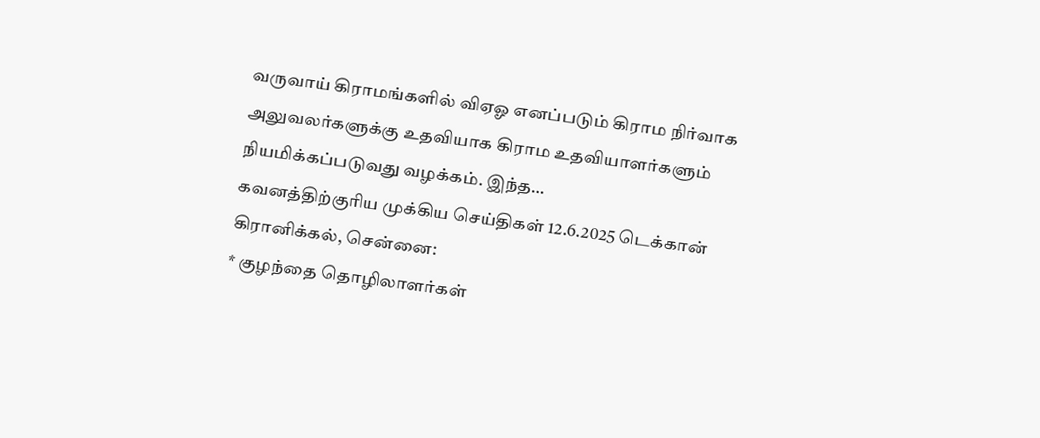வருவாய் கிராமங்களில் விஏஓ எனப்படும் கிராம நிர்வாக அலுவலர்களுக்கு உதவியாக கிராம உதவியாளர்களும் நியமிக்கப்படுவது வழக்கம். இந்த…
கவனத்திற்குரிய முக்கிய செய்திகள் 12.6.2025 டெக்கான் கிரானிக்கல், சென்னை:
* குழந்தை தொழிலாளர்கள்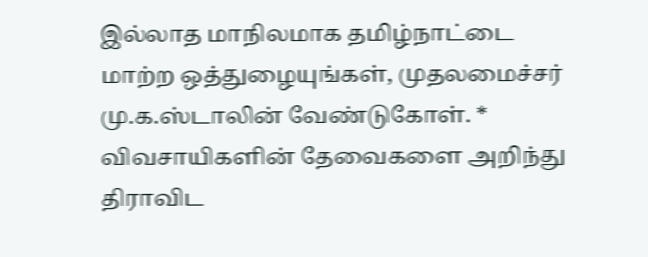இல்லாத மாநிலமாக தமிழ்நாட்டை மாற்ற ஒத்துழையுங்கள், முதலமைச்சர் மு.க.ஸ்டாலின் வேண்டுகோள். * விவசாயிகளின் தேவைகளை அறிந்து திராவிட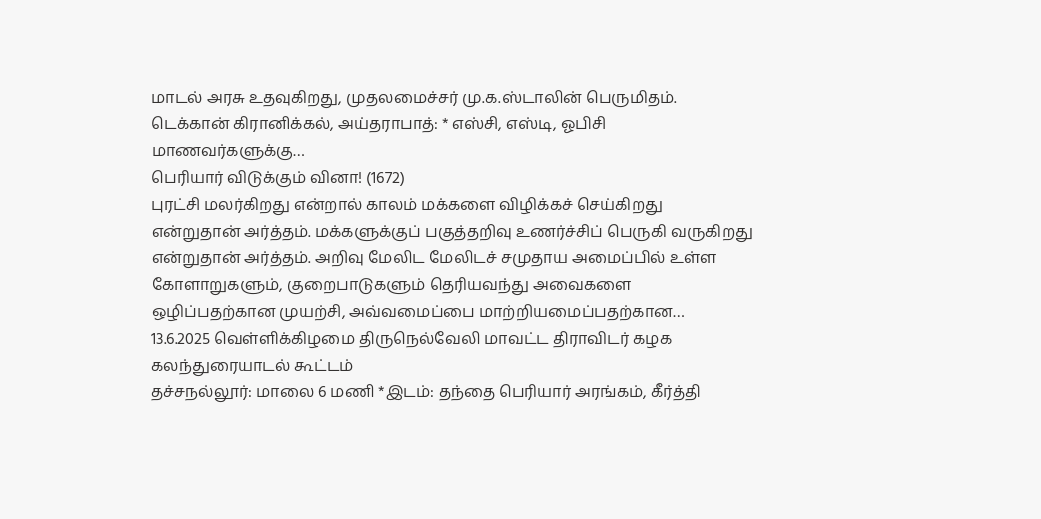மாடல் அரசு உதவுகிறது, முதலமைச்சர் மு.க.ஸ்டாலின் பெருமிதம். டெக்கான் கிரானிக்கல், அய்தராபாத்: * எஸ்சி, எஸ்டி, ஓபிசி மாணவர்களுக்கு…
பெரியார் விடுக்கும் வினா! (1672)
புரட்சி மலர்கிறது என்றால் காலம் மக்களை விழிக்கச் செய்கிறது என்றுதான் அர்த்தம். மக்களுக்குப் பகுத்தறிவு உணர்ச்சிப் பெருகி வருகிறது என்றுதான் அர்த்தம். அறிவு மேலிட மேலிடச் சமுதாய அமைப்பில் உள்ள கோளாறுகளும், குறைபாடுகளும் தெரியவந்து அவைகளை ஒழிப்பதற்கான முயற்சி, அவ்வமைப்பை மாற்றியமைப்பதற்கான…
13.6.2025 வெள்ளிக்கிழமை திருநெல்வேலி மாவட்ட திராவிடர் கழக கலந்துரையாடல் கூட்டம்
தச்சநல்லூர்: மாலை 6 மணி *இடம்: தந்தை பெரியார் அரங்கம், கீர்த்தி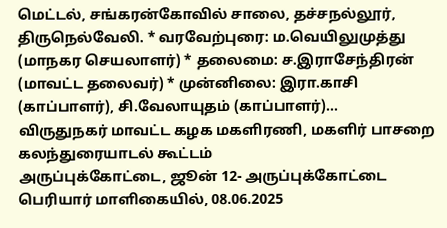மெட்டல், சங்கரன்கோவில் சாலை, தச்சநல்லூர், திருநெல்வேலி. * வரவேற்புரை: ம.வெயிலுமுத்து (மாநகர செயலாளர்) * தலைமை: ச.இராசேந்திரன் (மாவட்ட தலைவர்) * முன்னிலை: இரா.காசி (காப்பாளர்), சி.வேலாயுதம் (காப்பாளர்)…
விருதுநகர் மாவட்ட கழக மகளிரணி, மகளிர் பாசறை கலந்துரையாடல் கூட்டம்
அருப்புக்கோட்டை, ஜூன் 12- அருப்புக்கோட்டை பெரியார் மாளிகையில், 08.06.2025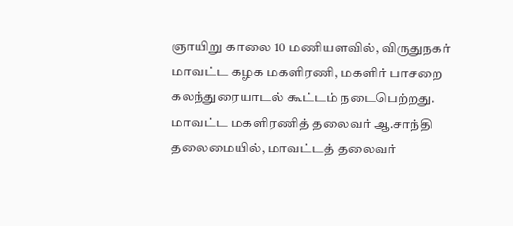ஞாயிறு காலை 10 மணியளவில், விருதுநகர் மாவட்ட கழக மகளிரணி, மகளிர் பாசறை கலந்துரையாடல் கூட்டம் நடைபெற்றது. மாவட்ட மகளிரணித் தலைவர் ஆ.சாந்தி தலைமையில், மாவட்டத் தலைவர்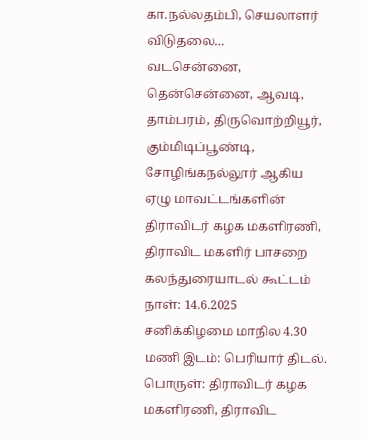கா.நல்லதம்பி, செயலாளர் விடுதலை…
வடசென்னை, தென்சென்னை, ஆவடி, தாம்பரம், திருவொற்றியூர், கும்மிடிப்பூண்டி, சோழிங்கநல்லூர் ஆகிய ஏழு மாவட்டங்களின் திராவிடர் கழக மகளிரணி, திராவிட மகளிர் பாசறை கலந்துரையாடல் கூட்டம்
நாள்: 14.6.2025 சனிக்கிழமை மாநில 4.30 மணி இடம்: பெரியார் திடல். பொருள்: திராவிடர் கழக மகளிரணி, திராவிட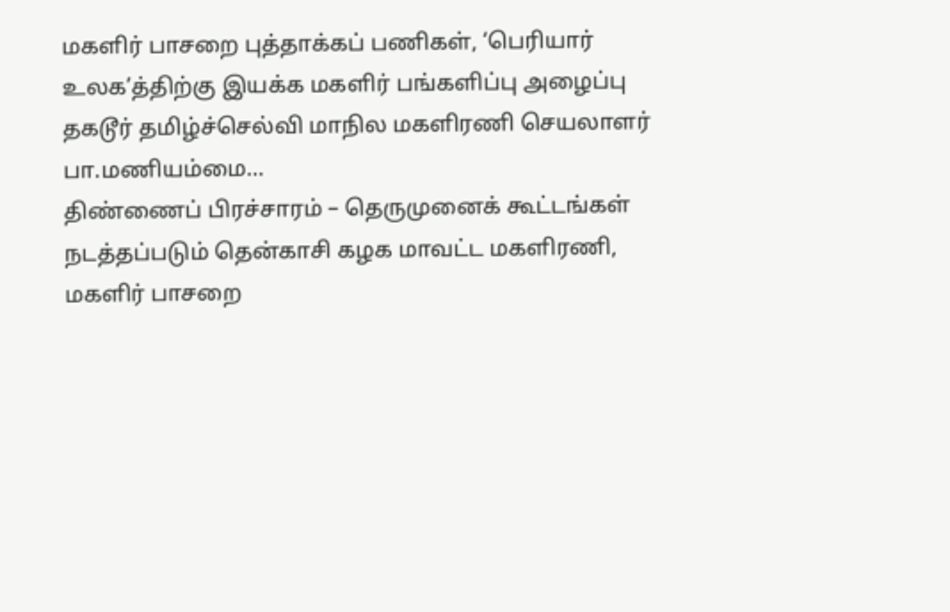மகளிர் பாசறை புத்தாக்கப் பணிகள், ‘பெரியார் உலக’த்திற்கு இயக்க மகளிர் பங்களிப்பு அழைப்பு தகடூர் தமிழ்ச்செல்வி மாநில மகளிரணி செயலாளர் பா.மணியம்மை…
திண்ணைப் பிரச்சாரம் – தெருமுனைக் கூட்டங்கள் நடத்தப்படும் தென்காசி கழக மாவட்ட மகளிரணி, மகளிர் பாசறை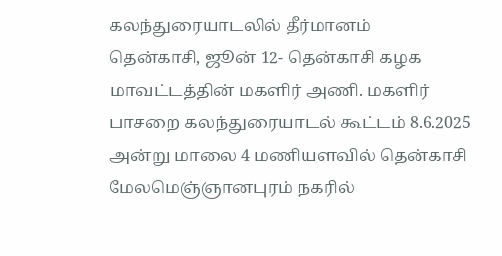கலந்துரையாடலில் தீர்மானம்
தென்காசி, ஜூன் 12- தென்காசி கழக மாவட்டத்தின் மகளிர் அணி. மகளிர் பாசறை கலந்துரையாடல் கூட்டம் 8.6.2025 அன்று மாலை 4 மணியளவில் தென்காசி மேலமெஞ்ஞானபுரம் நகரில்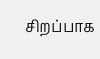சிறப்பாக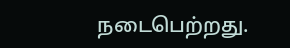நடைபெற்றது.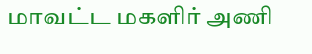மாவட்ட மகளிர் அணி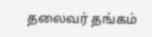தலைவர் தங்கம்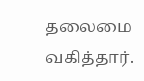தலைமை வகித்தார்.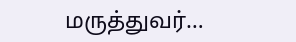மருத்துவர்…